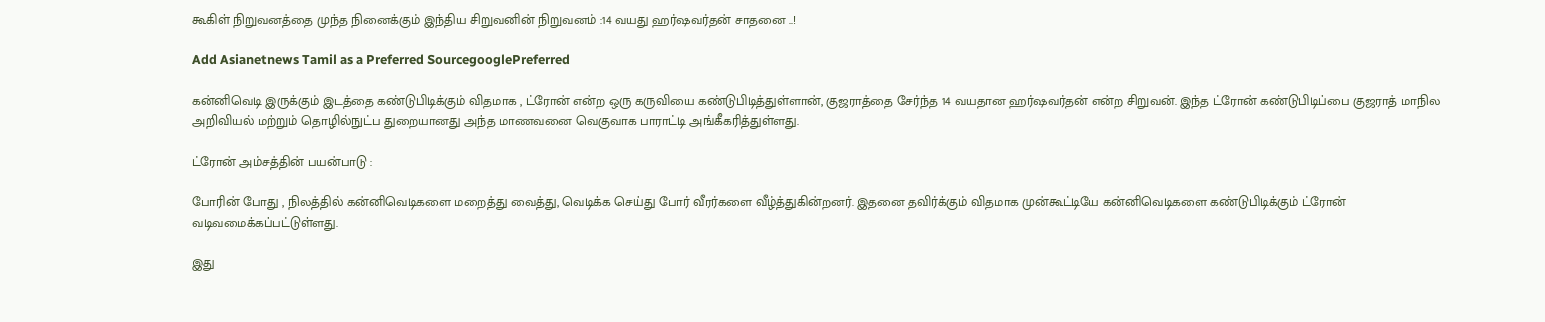கூகிள் நிறுவனத்தை முந்த நினைக்கும் இந்திய சிறுவனின் நிறுவனம் :14 வயது ஹர்ஷவர்தன் சாதனை ..!

Add Asianetnews Tamil as a Preferred SourcegooglePreferred

கன்னிவெடி இருக்கும் இடத்தை கண்டுபிடிக்கும் விதமாக , ட்ரோன் என்ற ஒரு கருவியை கண்டுபிடித்துள்ளான், குஜராத்தை சேர்ந்த 14 வயதான ஹர்ஷவர்தன் என்ற சிறுவன். இந்த ட்ரோன் கண்டுபிடிப்பை குஜராத் மாநில அறிவியல் மற்றும் தொழில்நுட்ப துறையானது அந்த மாணவனை வெகுவாக பாராட்டி அங்கீகரித்துள்ளது.

ட்ரோன் அம்சத்தின் பயன்பாடு :

போரின் போது , நிலத்தில் கன்னிவெடிகளை மறைத்து வைத்து, வெடிக்க செய்து போர் வீரர்களை வீழ்த்துகின்றனர். இதனை தவிர்க்கும் விதமாக முன்கூட்டியே கன்னிவெடிகளை கண்டுபிடிக்கும் ட்ரோன் வடிவமைக்கப்பட்டுள்ளது.

இது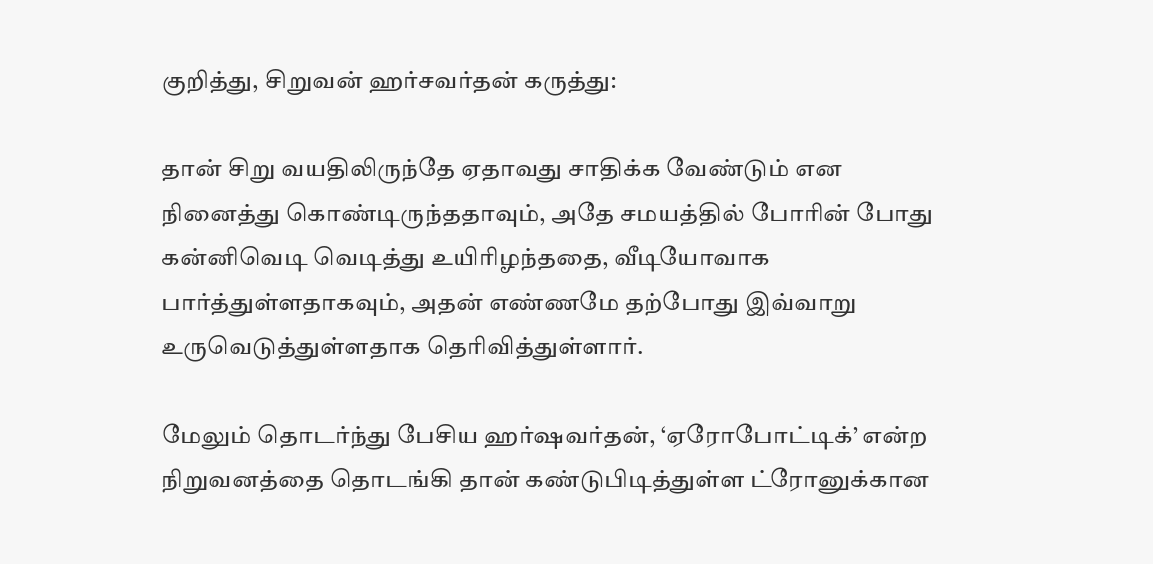குறித்து, சிறுவன் ஹர்சவர்தன் கருத்து:

தான் சிறு வயதிலிருந்தே ஏதாவது சாதிக்க வேண்டும் என நினைத்து கொண்டிருந்ததாவும், அதே சமயத்தில் போரின் போது கன்னிவெடி வெடித்து உயிரிழந்ததை, வீடியோவாக பார்த்துள்ளதாகவும், அதன் எண்ணமே தற்போது இவ்வாறு உருவெடுத்துள்ளதாக தெரிவித்துள்ளார்.

மேலும் தொடர்ந்து பேசிய ஹர்ஷவர்தன், ‘ஏரோபோட்டிக்’ என்ற நிறுவனத்தை தொடங்கி தான் கண்டுபிடித்துள்ள ட்ரோனுக்கான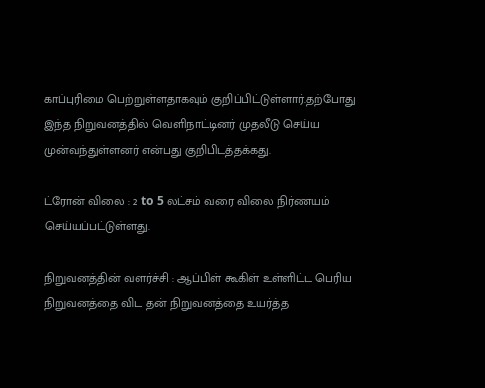காப்புரிமை பெற்றுள்ளதாகவும் குறிப்பிட்டுள்ளார்.தற்போது இந்த நிறுவனத்தில் வெளிநாட்டினர் முதலீடு செய்ய முன்வந்துள்ளனர் என்பது குறிபிடத்தக்கது.

ட்ரோன் விலை : 2 to 5 லட்சம் வரை விலை நிர்ணயம் செய்யப்பட்டுள்ளது.

நிறுவனத்தின் வளர்ச்சி : ஆப்பிள் கூகிள் உள்ளிட்ட பெரிய நிறுவனத்தை விட தன் நிறுவனத்தை உயர்த்த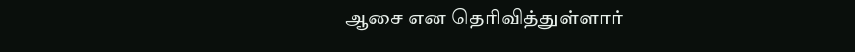ஆசை என தெரிவித்துள்ளார்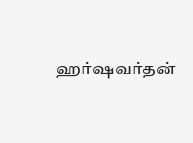ஹர்ஷவர்தன்